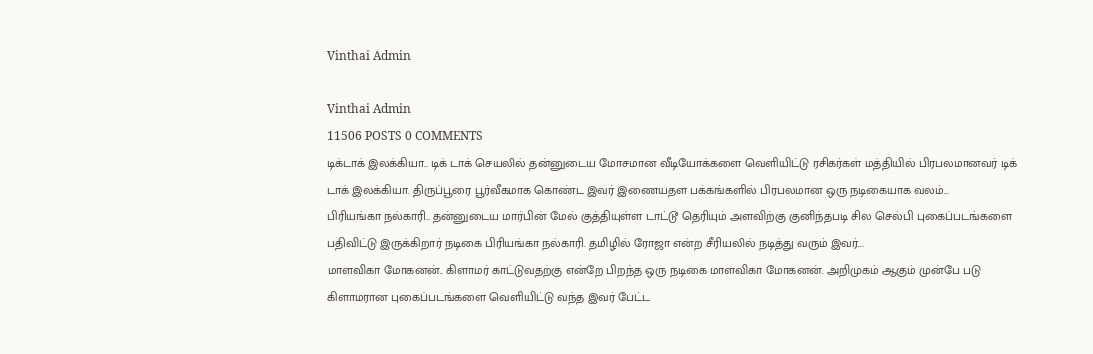Vinthai Admin

Vinthai Admin
11506 POSTS 0 COMMENTS
டிக்டாக் இலக்கியா.. டிக் டாக் செயலில் தன்னுடைய மோசமான வீடியோக்களை வெளியிட்டு ரசிகர்கள் மத்தியில் பிரபலமானவர் டிக் டாக் இலக்கியா. திருப்பூரை பூர்வீகமாக கொண்ட இவர் இணையதள பக்கங்களில் பிரபலமான ஒரு நடிகையாக வலம்...
பிரியங்கா நல்காரி.. தன்னுடைய மார்பின் மேல் குத்தியுள்ள டாட்டூ தெரியும் அளவிற்கு குனிந்தபடி சில செல்பி புகைப்படங்களை பதிவிட்டு இருக்கிறார் நடிகை பிரியங்கா நல்காரி. தமிழில் ரோஜா என்ற சீரியலில் நடித்து வரும் இவர்...
மாளவிகா மோகனன்.. கிளாமர் காட்டுவதற்கு என்றே பிறந்த ஒரு நடிகை மாளவிகா மோகனன். அறிமுகம் ஆகும் முன்பே படு கிளாமரான புகைப்படங்களை வெளியிட்டு வந்த இவர் பேட்ட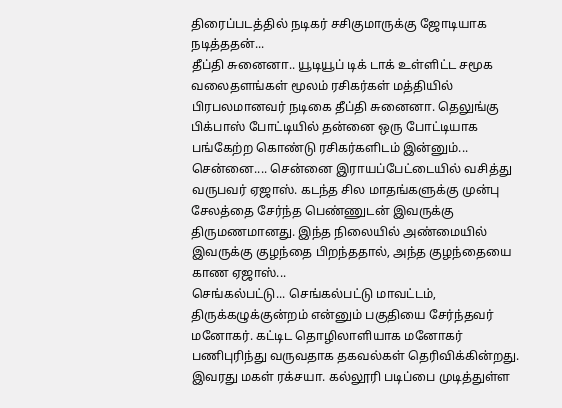திரைப்படத்தில் நடிகர் சசிகுமாருக்கு ஜோடியாக நடித்ததன்...
தீப்தி சுனைனா.. யூடியூப் டிக் டாக் உள்ளிட்ட சமூக வலைதளங்கள் மூலம் ரசிகர்கள் மத்தியில் பிரபலமானவர் நடிகை தீப்தி சுனைனா. தெலுங்கு பிக்பாஸ் போட்டியில் தன்னை ஒரு போட்டியாக பங்கேற்ற கொண்டு ரசிகர்களிடம் இன்னும்...
சென்னை.... சென்னை இராயப்பேட்டையில் வசித்து வருபவர் ஏஜாஸ். கடந்த சில மாதங்களுக்கு முன்பு சேலத்தை சேர்ந்த பெண்ணுடன் இவருக்கு திருமணமானது. இந்த நிலையில் அண்மையில் இவருக்கு குழந்தை பிறந்ததால், அந்த குழந்தையை காண ஏஜாஸ்...
செங்கல்பட்டு... செங்கல்பட்டு மாவட்டம், திருக்கழுக்குன்றம் என்னும் பகுதியை சேர்ந்தவர் மனோகர். கட்டிட தொழிலாளியாக மனோகர் பணிபுரிந்து வருவதாக தகவல்கள் தெரிவிக்கின்றது. இவரது மகள் ரக்சயா. கல்லூரி படிப்பை முடித்துள்ள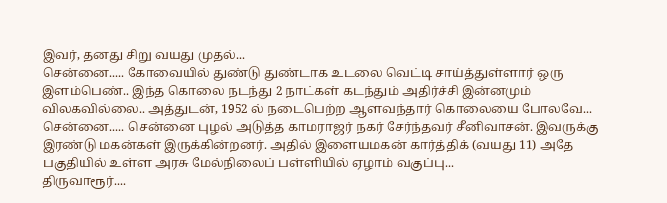இவர், தனது சிறு வயது முதல்...
சென்னை..... கோவையில் துண்டு துண்டாக உடலை வெட்டி சாய்த்துள்ளார் ஒரு இளம்பெண்.. இந்த கொலை நடந்து 2 நாட்கள் கடந்தும் அதிர்ச்சி இன்னமும் விலகவில்லை.. அத்துடன், 1952 ல் நடைபெற்ற ஆளவந்தார் கொலையை போலவே...
சென்னை..... சென்னை புழல் அடுத்த காமராஜர் நகர் சேர்ந்தவர் சீனிவாசன். இவருக்கு இரண்டு மகன்கள் இருக்கின்றனர். அதில் இளையமகன் கார்த்திக் (வயது 11) அதே பகுதியில் உள்ள அரசு மேல்நிலைப் பள்ளியில் ஏழாம் வகுப்பு...
திருவாரூர்....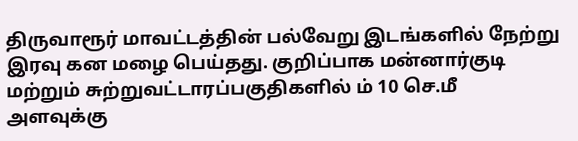திருவாரூர் மாவட்டத்தின் பல்வேறு இடங்களில் நேற்று இரவு கன மழை பெய்தது. குறிப்பாக மன்னார்குடி மற்றும் சுற்றுவட்டாரப்பகுதிகளில் ம் 10 செ.மீ அளவுக்கு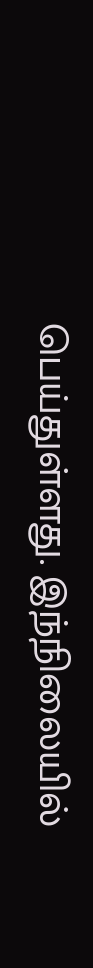பெய்துள்ளது. இந்நிலையில்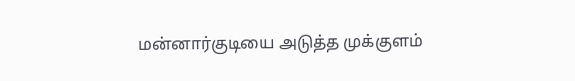மன்னார்குடியை அடுத்த முக்குளம்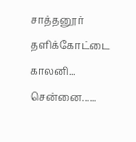சாத்தனூர் தளிக்கோட்டை காலனி...
சென்னை......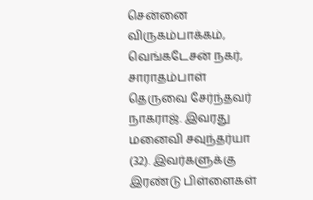சென்னை விருகம்பாக்கம், வெங்கடேசன் நகர், சாராதம்பாள் தெருவை சேர்ந்தவர் நாகராஜ். இவரது மனைவி சவுந்தர்யா (32). இவர்களுக்கு இரண்டு பிள்ளைகள்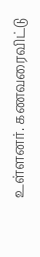உள்ளனர். கணவரைவிட்டு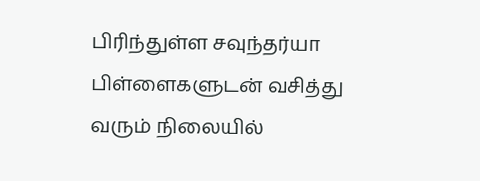பிரிந்துள்ள சவுந்தர்யா பிள்ளைகளுடன் வசித்து வரும் நிலையில்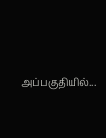அப்பகுதியில்...